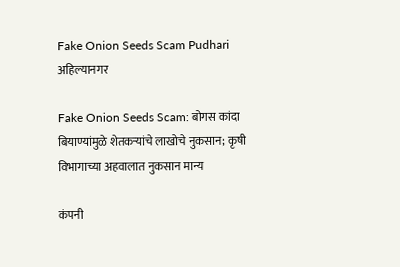Fake Onion Seeds Scam Pudhari
अहिल्यानगर

Fake Onion Seeds Scam: बोगस कांदा बियाण्यांमुळे शेतकऱ्यांचे लाखोचे नुकसान; कृषी विभागाच्या अहवालात नुकसान मान्य

कंपनी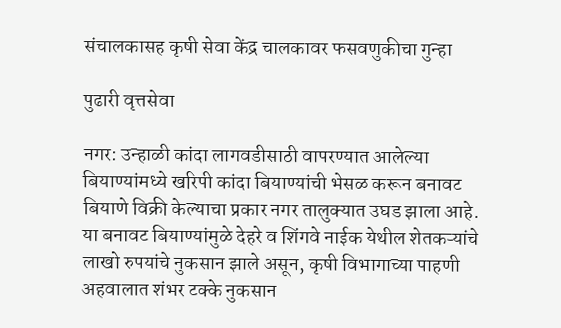संचालकासह कृषी सेवा केंद्र चालकावर फसवणुकीचा गुन्हा

पुढारी वृत्तसेवा

नगर: उन्हाळी कांदा लागवडीसाठी वापरण्यात आलेल्या बियाण्यांमध्ये खरिपी कांदा बियाण्यांची भेसळ करून बनावट बियाणे विक्री केल्याचा प्रकार नगर तालुक्यात उघड झाला आहे. या बनावट बियाण्यांमुळे देहरे व शिंगवे नाईक येथील शेतकऱ्यांचे लाखो रुपयांचे नुकसान झाले असून, कृषी विभागाच्या पाहणी अहवालात शंभर टक्के नुकसान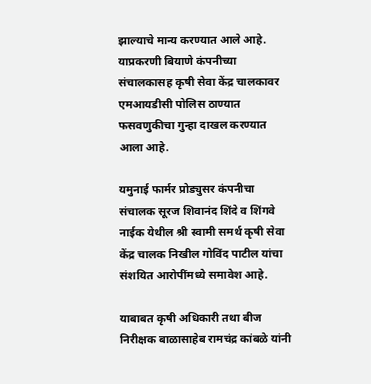झाल्याचे मान्य करण्यात आले आहे. याप्रकरणी बियाणे कंपनीच्या संचालकासह कृषी सेवा केंद्र चालकावर एमआयडीसी पोलिस ठाण्यात फसवणुकीचा गुन्हा दाखल करण्यात आला आहे.

यमुनाई फार्मर प्रोड्युसर कंपनीचा संचालक सूरज शिवानंद शिंदे व शिंगवे नाईक येथील श्री स्वामी समर्थ कृषी सेवा केंद्र चालक निखील गोविंद पाटील यांचा संशयित आरोपींमध्ये समावेश आहे.

याबाबत कृषी अधिकारी तथा बीज निरीक्षक बाळासाहेब रामचंद्र कांबळे यांनी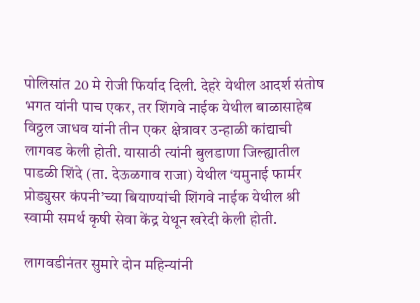पोलिसांत 20 मे रोजी फिर्याद दिली. देहरे येथील आदर्श संतोष भगत यांनी पाच एकर, तर शिंगवे नाईक येथील बाळासाहेब विठ्ठल जाधव यांनी तीन एकर क्षेत्रावर उन्हाळी कांद्याची लागवड केली होती. यासाठी त्यांनी बुलडाणा जिल्ह्यातील पाडळी शिंदे (ता. देऊळगाव राजा) येथील ‌‘यमुनाई फार्मर प्रोड्युसर कंपनी‌’च्या बियाण्यांची शिंगवे नाईक येथील श्री स्वामी समर्थ कृषी सेवा केंद्र येथून खरेदी केली होती.

लागवडीनंतर सुमारे दोन महिन्यांनी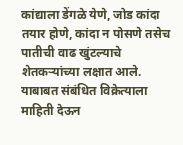कांद्याला डेंगळे येणे, जोड कांदा तयार होणे, कांदा न पोसणे तसेच पातीची वाढ खुंटल्याचे शेतकऱ्यांच्या लक्षात आले. याबाबत संबंधित विक्रेत्याला माहिती देऊन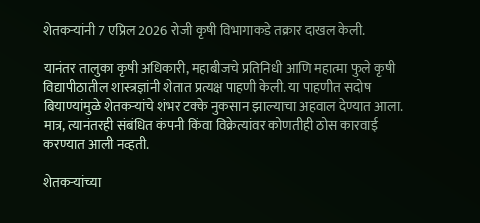शेतकऱ्यांनी 7 एप्रिल 2026 रोजी कृषी विभागाकडे तक्रार दाखल केली.

यानंतर तालुका कृषी अधिकारी, महाबीजचे प्रतिनिधी आणि महात्मा फुले कृषी विद्यापीठातील शास्त्रज्ञांनी शेतात प्रत्यक्ष पाहणी केली. या पाहणीत सदोष बियाण्यांमुळे शेतकऱ्यांचे शंभर टक्के नुकसान झाल्याचा अहवाल देण्यात आला. मात्र, त्यानंतरही संबंधित कंपनी किंवा विक्रेत्यांवर कोणतीही ठोस कारवाई करण्यात आली नव्हती.

शेतकऱ्यांच्या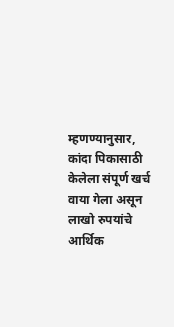म्हणण्यानुसार, कांदा पिकासाठी केलेला संपूर्ण खर्च वाया गेला असून लाखो रुपयांचे आर्थिक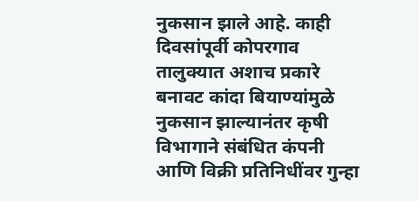नुकसान झाले आहे. काही दिवसांपूर्वी कोपरगाव तालुक्यात अशाच प्रकारे बनावट कांदा बियाण्यांमुळे नुकसान झाल्यानंतर कृषी विभागाने संबंधित कंपनी आणि विक्री प्रतिनिधींवर गुन्हा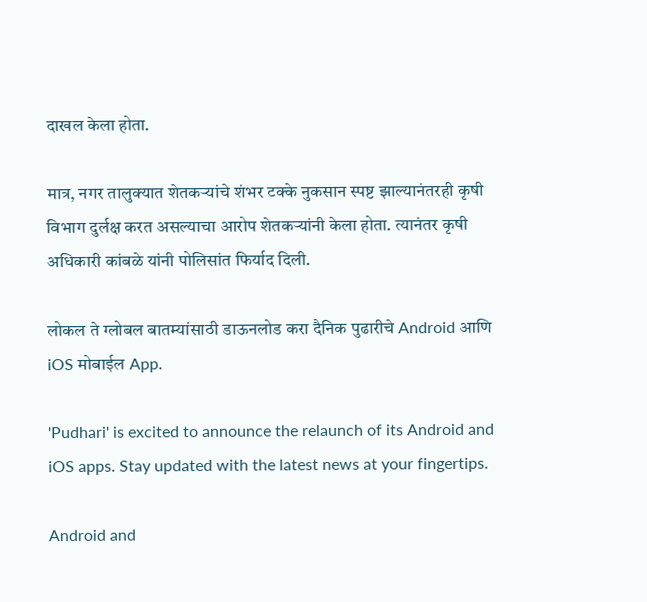दाखल केला होता.

मात्र, नगर तालुक्यात शेतकऱ्यांचे शंभर टक्के नुकसान स्पष्ट झाल्यानंतरही कृषी विभाग दुर्लक्ष करत असल्याचा आरोप शेतकऱ्यांनी केला होता. त्यानंतर कृषी अधिकारी कांबळे यांनी पोलिसांत फिर्याद दिली.

लोकल ते ग्लोबल बातम्यांसाठी डाऊनलोड करा दैनिक पुढारीचे Android आणि iOS मोबाईल App.

'Pudhari' is excited to announce the relaunch of its Android and iOS apps. Stay updated with the latest news at your fingertips.

Android and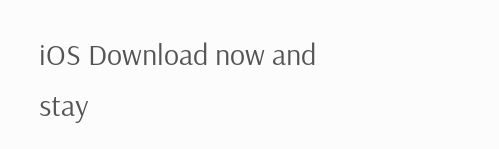iOS Download now and stay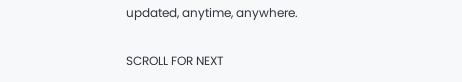updated, anytime, anywhere.

SCROLL FOR NEXT